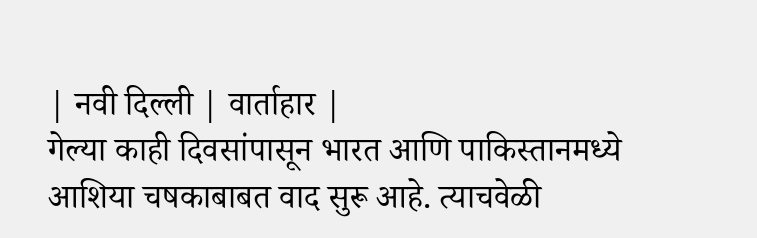| नवी दिल्ली | वार्ताहार |
गेल्या काही दिवसांपासून भारत आणि पाकिस्तानमध्ये आशिया चषकाबाबत वाद सुरू आहे. त्याचवेळी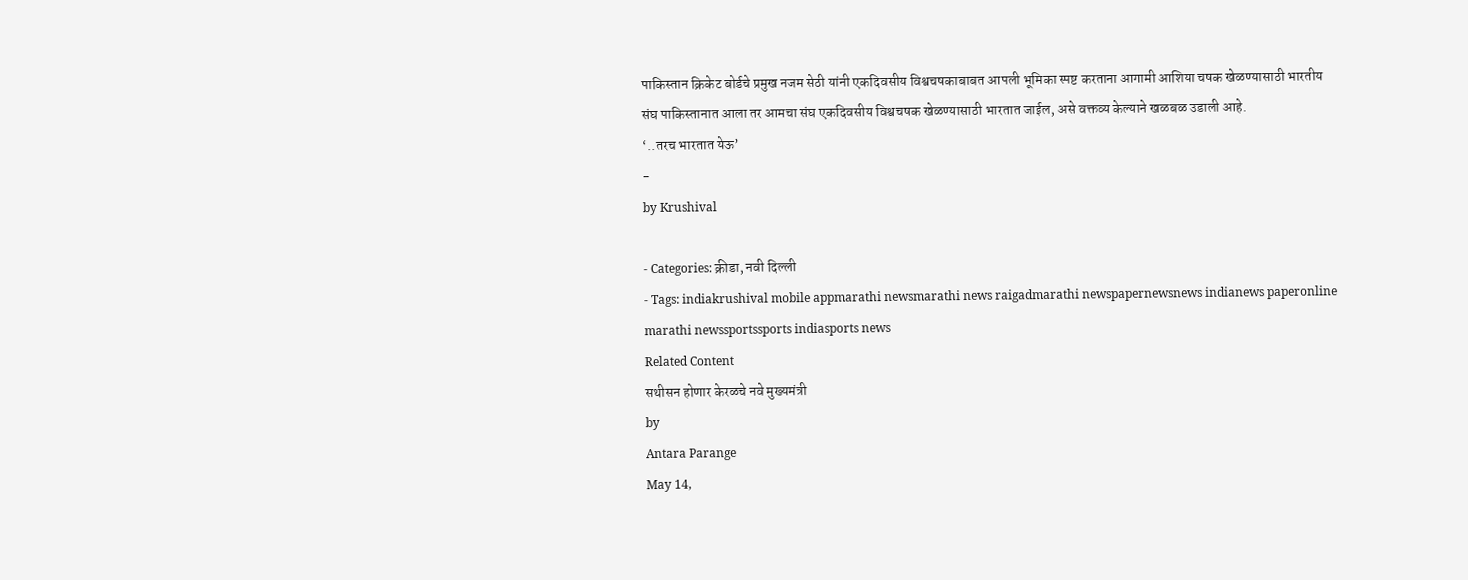पाकिस्तान क्रिकेट बोर्डचे प्रमुख नजम सेठी यांनी एकदिवसीय विश्वचषकाबाबत आपली भूमिका स्पष्ट करताना आगामी आशिया चषक खेळण्यासाठी भारतीय संघ पाकिस्तानात आला तर आमचा संघ एकदिवसीय विश्वचषक खेळण्यासाठी भारतात जाईल, असे वक्तव्य केल्याने खळबळ उडाली आहे.
‘..तरच भारतात येऊ’
-
by Krushival

- Categories: क्रीडा, नवी दिल्ली
- Tags: indiakrushival mobile appmarathi newsmarathi news raigadmarathi newspapernewsnews indianews paperonline marathi newssportssports indiasports news
Related Content
सथीसन होणार केरळचे नवे मुख्यमंत्री
by
Antara Parange
May 14,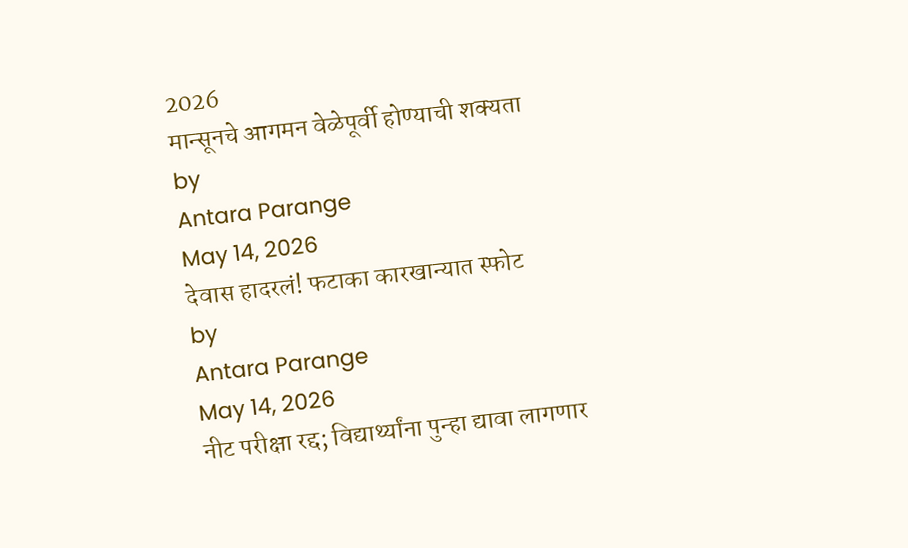2026
मान्सूनचे आगमन वेळेपूर्वी होण्याची शक्यता
by
Antara Parange
May 14, 2026
देवास हादरलं! फटाका कारखान्यात स्फोट
by
Antara Parange
May 14, 2026
नीट परीक्षा रद्द; विद्यार्थ्यांना पुन्हा द्यावा लागणार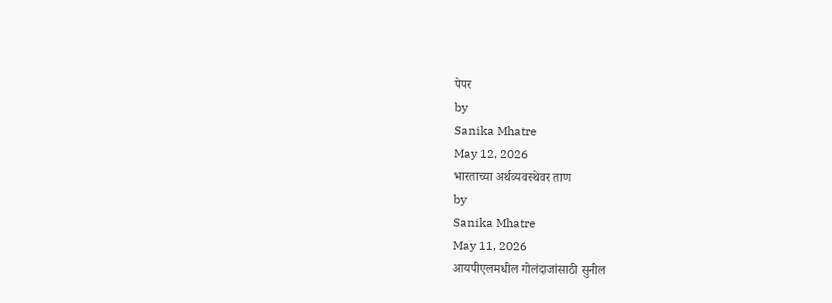पेपर
by
Sanika Mhatre
May 12, 2026
भारताच्या अर्थव्यवस्थेवर ताण
by
Sanika Mhatre
May 11, 2026
आयपीएलमधील गोलंदाजांसाठी सुनील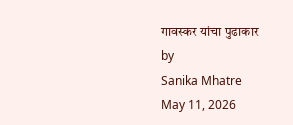गावस्कर यांचा पुढाकार
by
Sanika Mhatre
May 11, 2026